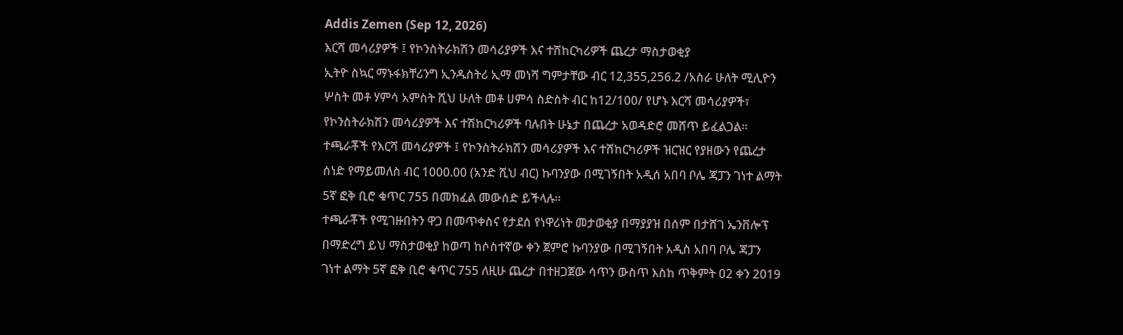Addis Zemen (Sep 12, 2026)
እርሻ መሳሪያዎች ፤ የኮንስትራክሽን መሳሪያዎች እና ተሸከርካሪዎች ጨረታ ማስታወቂያ
ኢትዮ ስኳር ማኑፋክቸሪንግ ኢንዱስትሪ ኢማ መነሻ ግምታቸው ብር 12,355,256.2 /አስራ ሁለት ሚሊዮን ሦስት መቶ ሃምሳ አምስት ሺህ ሁለት መቶ ሀምሳ ስድስት ብር ከ12/100/ የሆኑ እርሻ መሳሪያዎች፣ የኮንስትራክሽን መሳሪያዎች እና ተሽከርካሪዎች ባሉበት ሁኔታ በጨረታ አወዳድሮ መሸጥ ይፈልጋል።
ተጫራቾች የእርሻ መሳሪያዎች ፤ የኮንስትራክሽን መሳሪያዎች እና ተሸከርካሪዎች ዝርዝር የያዘውን የጨረታ ሰነድ የማይመለስ ብር 1000.00 (አንድ ሺህ ብር) ኩባንያው በሚገኝበት አዲሰ አበባ ቦሌ ጃፓን ገነተ ልማት 5ኛ ፎቅ ቢሮ ቁጥር 755 በመክፈል መውሰድ ይችላሉ።
ተጫራቾች የሚገዙበትን ዋጋ በመጥቀስና የታደሰ የነዋሪነት መታወቂያ በማያያዝ በሰም በታሸገ ኤንቨሎፕ በማድረግ ይህ ማስታወቂያ ከወጣ ከሶስተኛው ቀን ጀምሮ ኩባንያው በሚገኝበት አዲስ አበባ ቦሌ ጃፓን ገነተ ልማት 5ኛ ፎቅ ቢሮ ቁጥር 755 ለዚሁ ጨረታ በተዘጋጀው ሳጥን ውስጥ እስከ ጥቅምት 02 ቀን 2019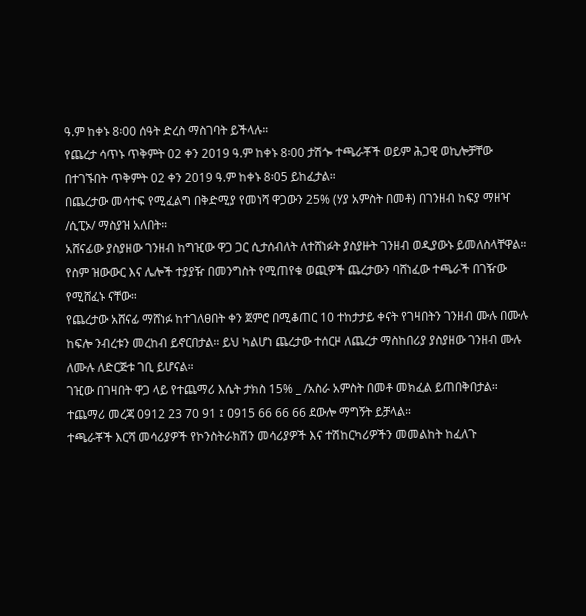ዓ.ም ከቀኑ 8፡00 ሰዓት ድረስ ማስገባት ይችላሉ።
የጨረታ ሳጥኑ ጥቅምት 02 ቀን 2019 ዓ.ም ከቀኑ 8፡00 ታሽጐ ተጫራቾች ወይም ሕጋዊ ወኪሎቻቸው በተገኙበት ጥቅምት 02 ቀን 2019 ዓ.ም ከቀኑ 8፡05 ይከፈታል።
በጨረታው መሳተፍ የሚፈልግ በቅድሚያ የመነሻ ዋጋውን 25% (ሃያ አምስት በመቶ) በገንዘብ ከፍያ ማዘዣ /ሲፒኦ/ ማስያዝ አለበት።
አሸናፊው ያስያዘው ገንዘብ ከግዢው ዋጋ ጋር ሲታሰብለት ለተሸነፉት ያስያዙት ገንዘብ ወዲያውኑ ይመለስላቸዋል።
የስም ዝውውር እና ሌሎች ተያያዥ በመንግስት የሚጠየቁ ወጪዎች ጨረታውን ባሸነፈው ተጫራች በገዥው የሚሸፈኑ ናቸው።
የጨረታው አሸናፊ ማሸነፉ ከተገለፀበት ቀን ጀምሮ በሚቆጠር 10 ተከታታይ ቀናት የገዛበትን ገንዘብ ሙሉ በሙሉ ከፍሎ ንብረቱን መረከብ ይኖርበታል። ይህ ካልሆነ ጨረታው ተሰርዞ ለጨረታ ማስከበሪያ ያስያዘው ገንዘብ ሙሉ ለሙሉ ለድርጅቱ ገቢ ይሆናል።
ገዢው በገዛበት ዋጋ ላይ የተጨማሪ እሴት ታክስ 15% _ /አስራ አምስት በመቶ መክፈል ይጠበቅበታል።
ተጨማሪ መረጃ 0912 23 70 91 ፤ ዐ915 66 66 66 ደውሎ ማግኝት ይቻላል።
ተጫራቾች እርሻ መሳሪያዎች የኮንስትራክሽን መሳሪያዎች እና ተሽከርካሪዎችን መመልከት ከፈለጉ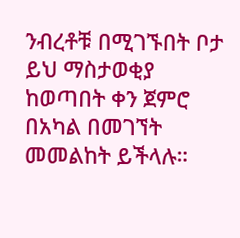ንብረቶቹ በሚገኙበት ቦታ ይህ ማስታወቂያ ከወጣበት ቀን ጀምሮ በአካል በመገኘት መመልከት ይችላሉ።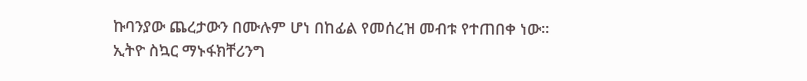ኩባንያው ጨረታውን በሙሉም ሆነ በከፊል የመሰረዝ መብቱ የተጠበቀ ነው።
ኢትዮ ስኳር ማኑፋክቸሪንግ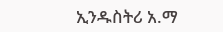ኢንዱስትሪ አ.ማ